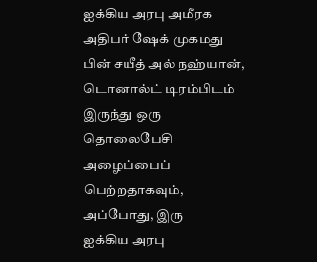ஐக்கிய அரபு அமீரக அதிபர் ஷேக் முகமது பின் சயீத் அல் நஹ்யான், டொனால்ட் டிரம்பிடம் இருந்து ஒரு தொலைபேசி அழைப்பைப் பெற்றதாகவும், அப்போது, இரு
ஐக்கிய அரபு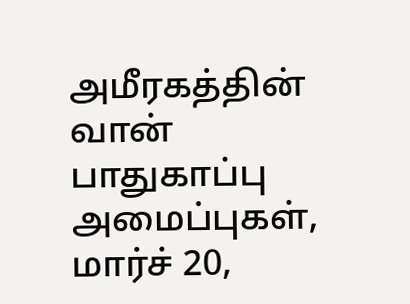அமீரகத்தின் வான் பாதுகாப்பு அமைப்புகள், மார்ச் 20,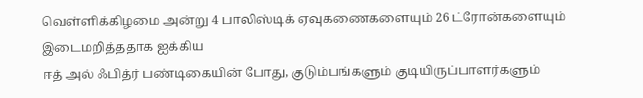வெள்ளிக்கிழமை அன்று 4 பாலிஸ்டிக் ஏவுகணைகளையும் 26 ட்ரோன்களையும் இடைமறித்ததாக ஐக்கிய
ஈத் அல் ஃபித்ர் பண்டிகையின் போது, குடும்பங்களும் குடியிருப்பாளர்களும்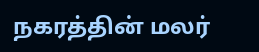நகரத்தின் மலர்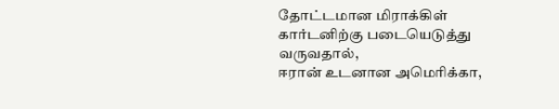தோட்டமான மிராக்கிள் கார்டனிற்கு படையெடுத்து வருவதால்,
ஈரான் உடனான அமெரிக்கா,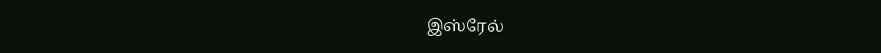இஸ்ரேல்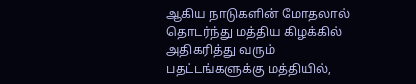ஆகிய நாடுகளின் மோதலால் தொடர்ந்து மத்திய கிழக்கில் அதிகரித்து வரும் பதட்டங்களுக்கு மத்தியில்,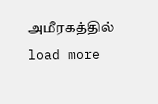அமீரகத்தில்
load more